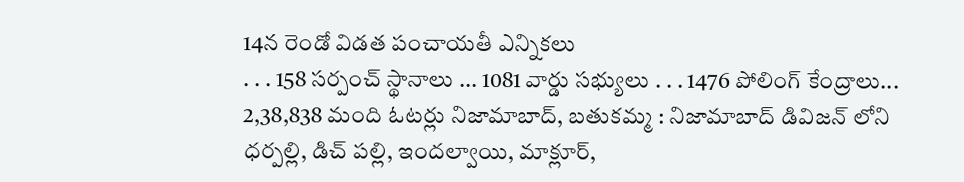14న రెండో విడత పంచాయతీ ఎన్నికలు
. . . 158 సర్పంచ్ స్థానాలు ... 1081 వార్డు సభ్యులు . . . 1476 పోలింగ్ కేంద్రాలు... 2,38,838 మంది ఓటర్లు నిజామాబాద్, బతుకమ్మ : నిజామాబాద్ డివిజన్ లోని ధర్పల్లి, డిచ్ పల్లి, ఇందల్వాయి, మాక్లూర్,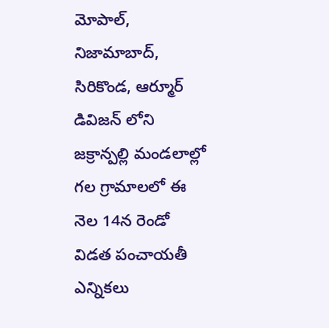మోపాల్, నిజామాబాద్, సిరికొండ, ఆర్మూర్ డివిజన్ లోని జక్రాన్పల్లి మండలాల్లో గల గ్రామాలలో ఈ నెల 14న రెండో విడత పంచాయతీ ఎన్నికలు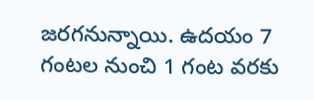జరగనున్నాయి. ఉదయం 7 గంటల నుంచి 1 గంట వరకు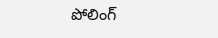పోలింగ్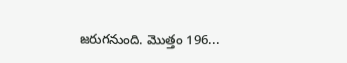జరుగనుంది. మొత్తం 196...